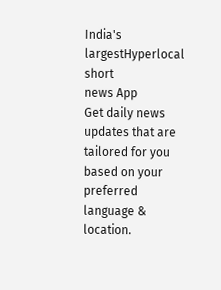India's largestHyperlocal short
news App
Get daily news updates that are tailored for you based on your preferred language & location.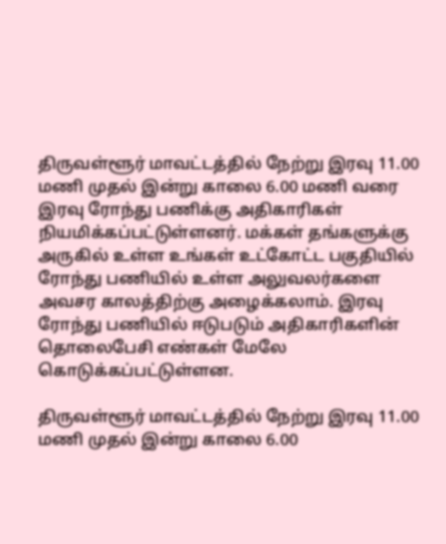திருவள்ளூர் மாவட்டத்தில் நேற்று இரவு 11.00 மணி முதல் இன்று காலை 6.00 மணி வரை இரவு ரோந்து பணிக்கு அதிகாரிகள் நியமிக்கப்பட்டுள்ளனர். மக்கள் தங்களுக்கு அருகில் உள்ள உங்கள் உட்கோட்ட பகுதியில் ரோந்து பணியில் உள்ள அலுவலர்களை அவசர காலத்திற்கு அழைக்கலாம். இரவு ரோந்து பணியில் ஈடுபடும் அதிகாரிகளின் தொலைபேசி எண்கள் மேலே கொடுக்கப்பட்டுள்ளன.

திருவள்ளூர் மாவட்டத்தில் நேற்று இரவு 11.00 மணி முதல் இன்று காலை 6.00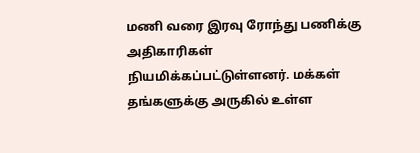மணி வரை இரவு ரோந்து பணிக்கு அதிகாரிகள் நியமிக்கப்பட்டுள்ளனர். மக்கள் தங்களுக்கு அருகில் உள்ள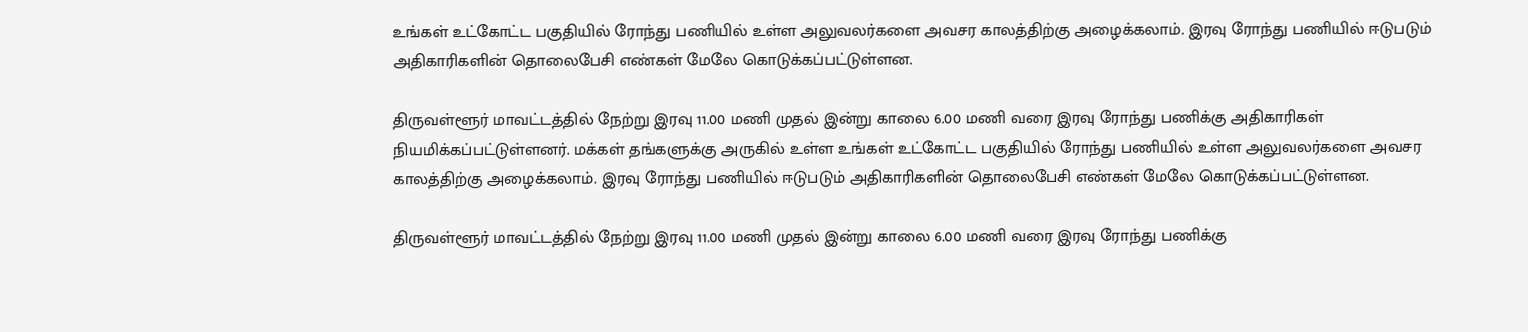உங்கள் உட்கோட்ட பகுதியில் ரோந்து பணியில் உள்ள அலுவலர்களை அவசர காலத்திற்கு அழைக்கலாம். இரவு ரோந்து பணியில் ஈடுபடும் அதிகாரிகளின் தொலைபேசி எண்கள் மேலே கொடுக்கப்பட்டுள்ளன.

திருவள்ளூர் மாவட்டத்தில் நேற்று இரவு 11.00 மணி முதல் இன்று காலை 6.00 மணி வரை இரவு ரோந்து பணிக்கு அதிகாரிகள் நியமிக்கப்பட்டுள்ளனர். மக்கள் தங்களுக்கு அருகில் உள்ள உங்கள் உட்கோட்ட பகுதியில் ரோந்து பணியில் உள்ள அலுவலர்களை அவசர காலத்திற்கு அழைக்கலாம். இரவு ரோந்து பணியில் ஈடுபடும் அதிகாரிகளின் தொலைபேசி எண்கள் மேலே கொடுக்கப்பட்டுள்ளன.

திருவள்ளூர் மாவட்டத்தில் நேற்று இரவு 11.00 மணி முதல் இன்று காலை 6.00 மணி வரை இரவு ரோந்து பணிக்கு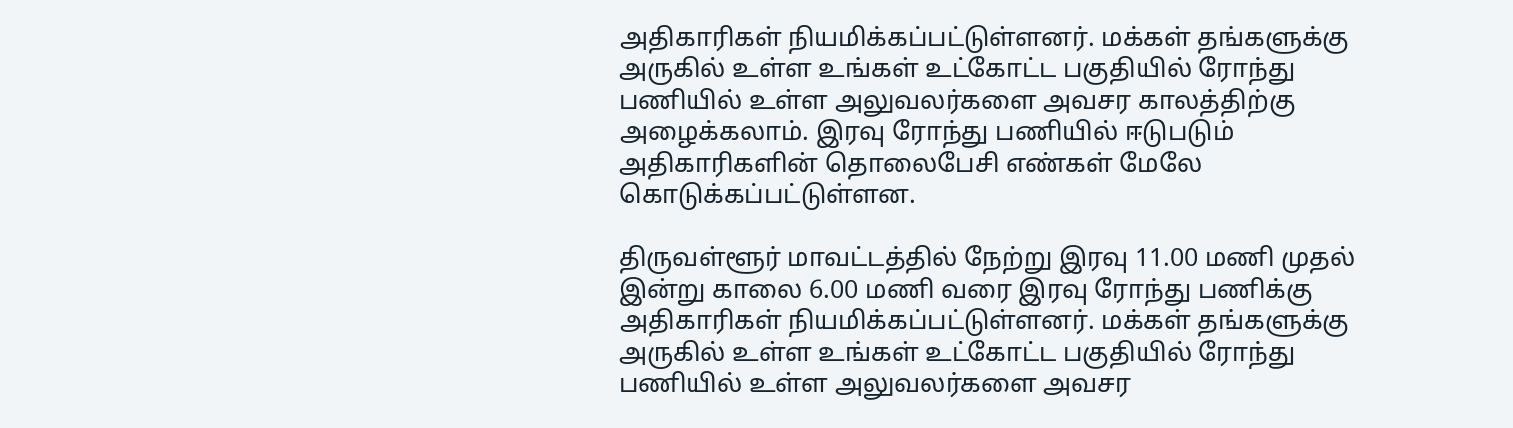அதிகாரிகள் நியமிக்கப்பட்டுள்ளனர். மக்கள் தங்களுக்கு அருகில் உள்ள உங்கள் உட்கோட்ட பகுதியில் ரோந்து பணியில் உள்ள அலுவலர்களை அவசர காலத்திற்கு அழைக்கலாம். இரவு ரோந்து பணியில் ஈடுபடும் அதிகாரிகளின் தொலைபேசி எண்கள் மேலே கொடுக்கப்பட்டுள்ளன.

திருவள்ளூர் மாவட்டத்தில் நேற்று இரவு 11.00 மணி முதல் இன்று காலை 6.00 மணி வரை இரவு ரோந்து பணிக்கு அதிகாரிகள் நியமிக்கப்பட்டுள்ளனர். மக்கள் தங்களுக்கு அருகில் உள்ள உங்கள் உட்கோட்ட பகுதியில் ரோந்து பணியில் உள்ள அலுவலர்களை அவசர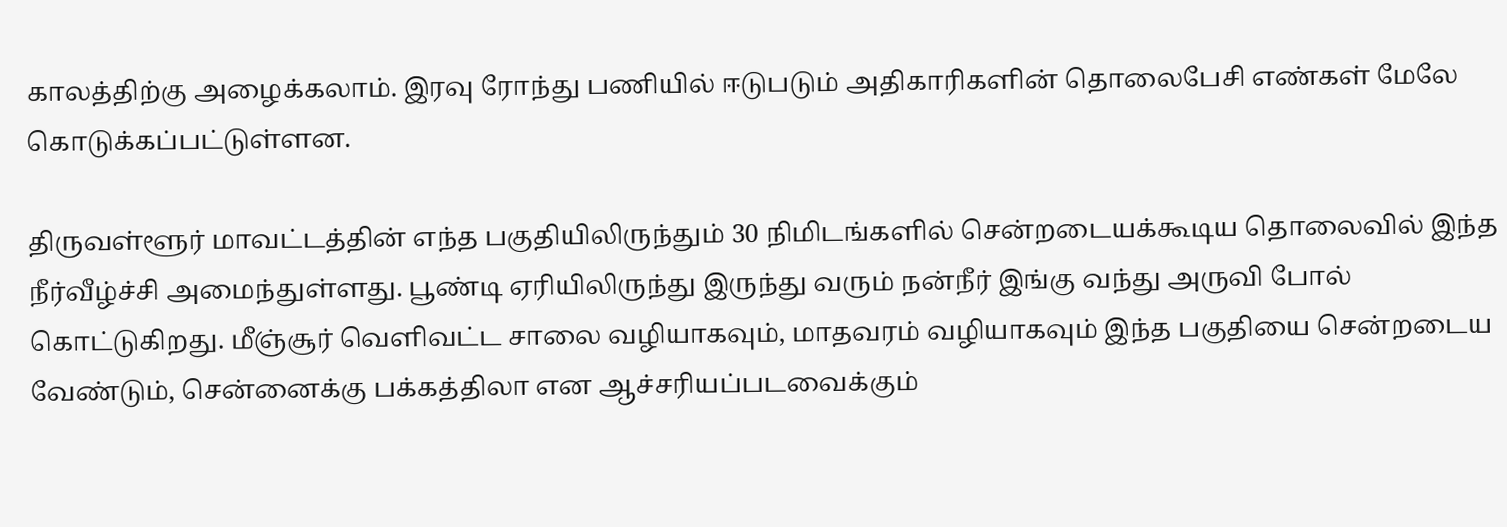காலத்திற்கு அழைக்கலாம். இரவு ரோந்து பணியில் ஈடுபடும் அதிகாரிகளின் தொலைபேசி எண்கள் மேலே கொடுக்கப்பட்டுள்ளன.

திருவள்ளூர் மாவட்டத்தின் எந்த பகுதியிலிருந்தும் 30 நிமிடங்களில் சென்றடையக்கூடிய தொலைவில் இந்த நீர்வீழ்ச்சி அமைந்துள்ளது. பூண்டி ஏரியிலிருந்து இருந்து வரும் நன்நீர் இங்கு வந்து அருவி போல் கொட்டுகிறது. மீஞ்சூர் வெளிவட்ட சாலை வழியாகவும், மாதவரம் வழியாகவும் இந்த பகுதியை சென்றடைய வேண்டும், சென்னைக்கு பக்கத்திலா என ஆச்சரியப்படவைக்கும்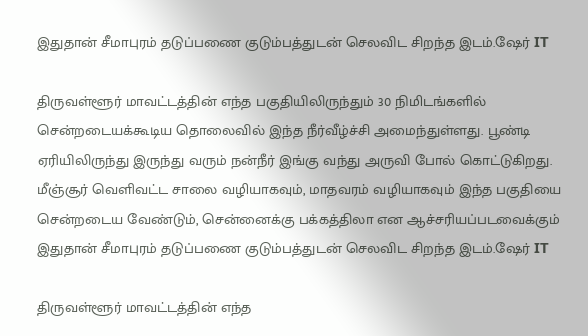இதுதான் சீமாபுரம் தடுப்பணை குடும்பத்துடன் செலவிட சிறந்த இடம்.ஷேர் IT

திருவள்ளூர் மாவட்டத்தின் எந்த பகுதியிலிருந்தும் 30 நிமிடங்களில் சென்றடையக்கூடிய தொலைவில் இந்த நீர்வீழ்ச்சி அமைந்துள்ளது. பூண்டி ஏரியிலிருந்து இருந்து வரும் நன்நீர் இங்கு வந்து அருவி போல் கொட்டுகிறது. மீஞ்சூர் வெளிவட்ட சாலை வழியாகவும், மாதவரம் வழியாகவும் இந்த பகுதியை சென்றடைய வேண்டும், சென்னைக்கு பக்கத்திலா என ஆச்சரியப்படவைக்கும் இதுதான் சீமாபுரம் தடுப்பணை குடும்பத்துடன் செலவிட சிறந்த இடம்.ஷேர் IT

திருவள்ளூர் மாவட்டத்தின் எந்த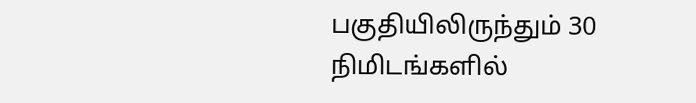பகுதியிலிருந்தும் 30 நிமிடங்களில்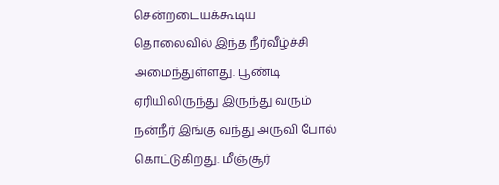சென்றடையக்கூடிய தொலைவில் இந்த நீர்வீழ்ச்சி அமைந்துள்ளது. பூண்டி ஏரியிலிருந்து இருந்து வரும் நன்நீர் இங்கு வந்து அருவி போல் கொட்டுகிறது. மீஞ்சூர்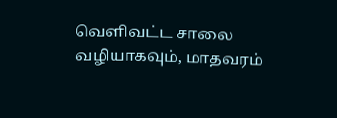வெளிவட்ட சாலை வழியாகவும், மாதவரம்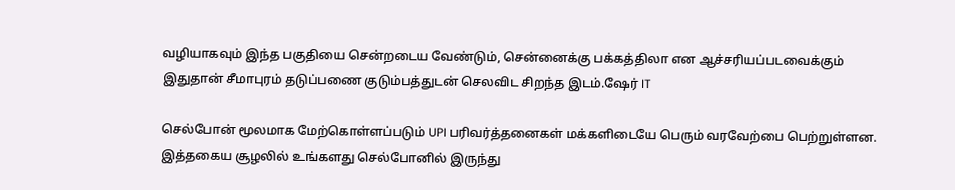வழியாகவும் இந்த பகுதியை சென்றடைய வேண்டும், சென்னைக்கு பக்கத்திலா என ஆச்சரியப்படவைக்கும் இதுதான் சீமாபுரம் தடுப்பணை குடும்பத்துடன் செலவிட சிறந்த இடம்.ஷேர் IT

செல்போன் மூலமாக மேற்கொள்ளப்படும் UPI பரிவர்த்தனைகள் மக்களிடையே பெரும் வரவேற்பை பெற்றுள்ளன. இத்தகைய சூழலில் உங்களது செல்போனில் இருந்து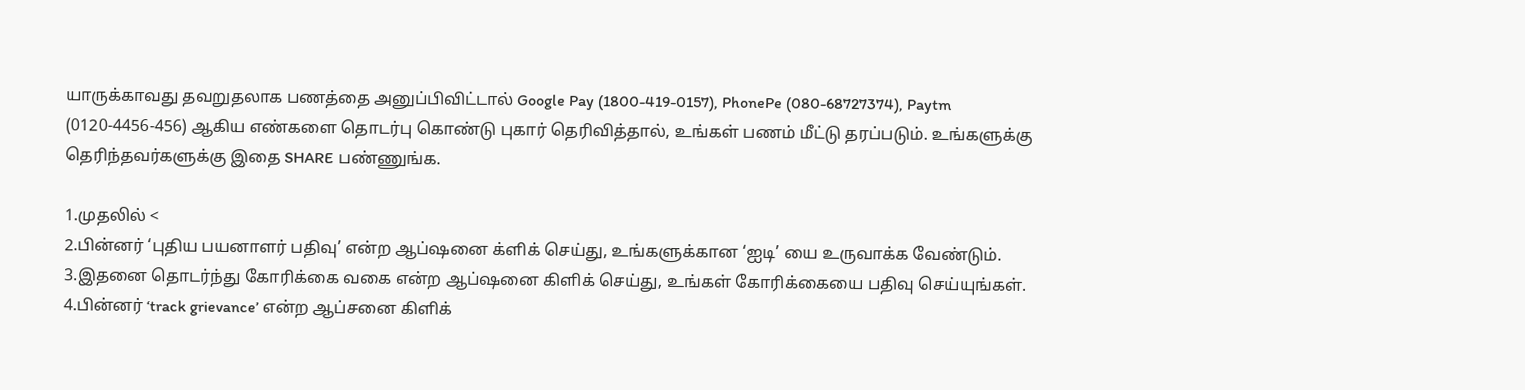யாருக்காவது தவறுதலாக பணத்தை அனுப்பிவிட்டால் Google Pay (1800-419-0157), PhonePe (080-68727374), Paytm (0120-4456-456) ஆகிய எண்களை தொடர்பு கொண்டு புகார் தெரிவித்தால், உங்கள் பணம் மீட்டு தரப்படும். உங்களுக்கு தெரிந்தவர்களுக்கு இதை SHARE பண்ணுங்க.

1.முதலில் <
2.பின்னர் ‘புதிய பயனாளர் பதிவு’ என்ற ஆப்ஷனை க்ளிக் செய்து, உங்களுக்கான ‘ஐடி’ யை உருவாக்க வேண்டும்.
3.இதனை தொடர்ந்து கோரிக்கை வகை என்ற ஆப்ஷனை கிளிக் செய்து, உங்கள் கோரிக்கையை பதிவு செய்யுங்கள்.
4.பின்னர் ‘track grievance’ என்ற ஆப்சனை கிளிக்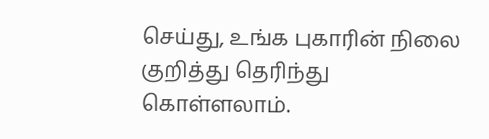செய்து, உங்க புகாரின் நிலை குறித்து தெரிந்து கொள்ளலாம்.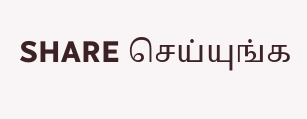SHARE செய்யுங்க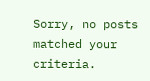Sorry, no posts matched your criteria.